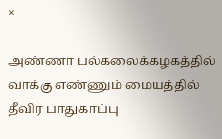×

அண்ணா பல்கலைக்கழகத்தில் வாக்கு எண்ணும் மையத்தில் தீவிர பாதுகாப்பு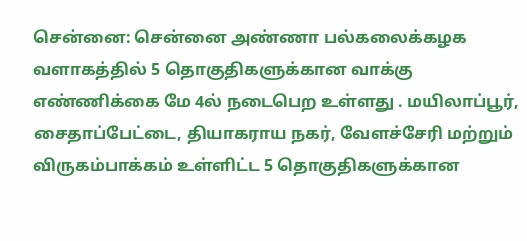சென்னை: சென்னை அண்ணா பல்கலைக்கழக வளாகத்தில் 5 தொகுதிகளுக்கான வாக்கு எண்ணிக்கை மே 4ல் நடைபெற உள்ளது . மயிலாப்பூர், சைதாப்பேட்டை, தியாகராய நகர், வேளச்சேரி மற்றும் விருகம்பாக்கம் உள்ளிட்ட 5 தொகுதிகளுக்கான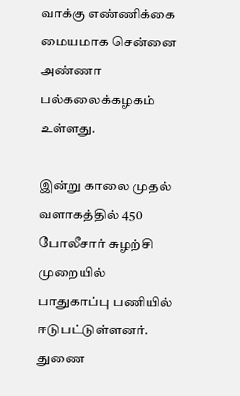வாக்கு எண்ணிக்கை மையமாக சென்னை அண்ணா பல்கலைக்கழகம் உள்ளது.

இன்று காலை முதல் வளாகத்தில் 450 போலீசார் சுழற்சி முறையில் பாதுகாப்பு பணியில் ஈடுபட்டுள்ளனர். துணை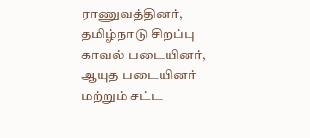ராணுவத்தினர், தமிழ்நாடு சிறப்பு காவல் படையினர், ஆயுத படையினர் மற்றும் சட்ட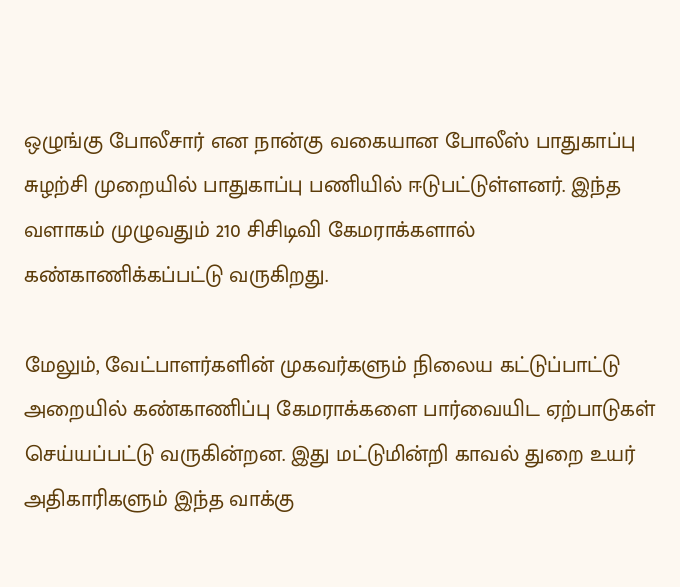ஒழுங்கு போலீசார் என நான்கு வகையான போலீஸ் பாதுகாப்பு சுழற்சி முறையில் பாதுகாப்பு பணியில் ஈடுபட்டுள்ளனர். இந்த வளாகம் முழுவதும் 210 சிசிடிவி கேமராக்களால் கண்காணிக்கப்பட்டு வருகிறது.

மேலும், வேட்பாளர்களின் முகவர்களும் நிலைய கட்டுப்பாட்டு அறையில் கண்காணிப்பு கேமராக்களை பார்வையிட ஏற்பாடுகள் செய்யப்பட்டு வருகின்றன. இது மட்டுமின்றி காவல் துறை உயர் அதிகாரிகளும் இந்த வாக்கு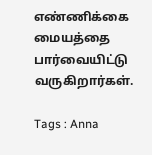எண்ணிக்கை மையத்தை பார்வையிட்டு வருகிறார்கள்.

Tags : Anna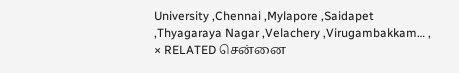University ,Chennai ,Mylapore ,Saidapet ,Thyagaraya Nagar ,Velachery ,Virugambakkam… ,
× RELATED சென்னை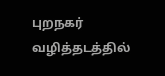புறநகர் வழித்தடத்தில்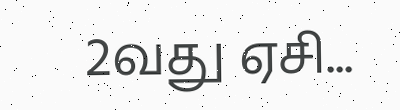2வது ஏசி...